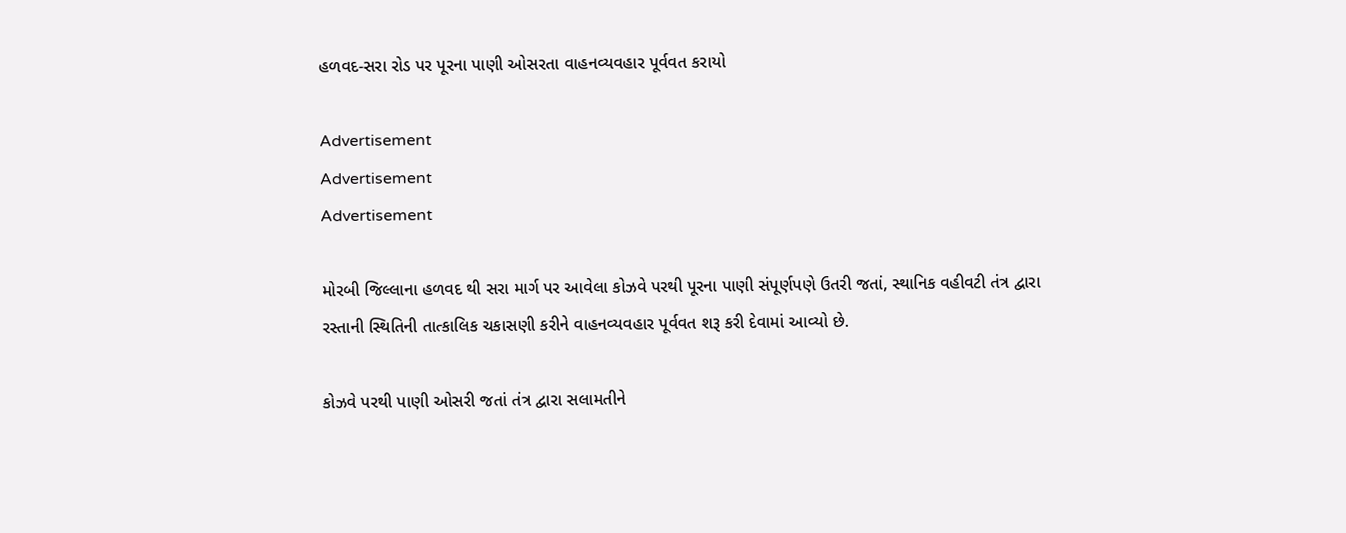હળવદ-સરા રોડ પર પૂરના પાણી ઓસરતા વાહનવ્યવહાર પૂર્વવત કરાયો

Advertisement
Advertisement
Advertisement

મોરબી જિલ્લાના હળવદ થી સરા માર્ગ પર આવેલા કોઝવે પરથી પૂરના પાણી સંપૂર્ણપણે ઉતરી જતાં, સ્થાનિક વહીવટી તંત્ર દ્વારા રસ્તાની સ્થિતિની તાત્કાલિક ચકાસણી કરીને વાહનવ્યવહાર પૂર્વવત શરૂ કરી દેવામાં આવ્યો છે.

કોઝવે પરથી પાણી ઓસરી જતાં તંત્ર દ્વારા સલામતીને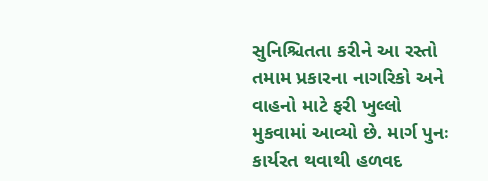સુનિશ્ચિતતા કરીને આ રસ્તો તમામ પ્રકારના નાગરિકો અને વાહનો માટે ફરી ખુલ્લો મુકવામાં આવ્યો છે. માર્ગ પુનઃ કાર્યરત થવાથી હળવદ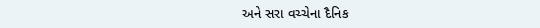અને સરા વચ્ચેના દૈનિક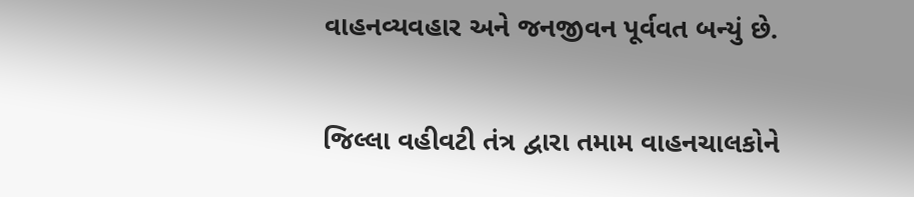વાહનવ્યવહાર અને જનજીવન પૂર્વવત બન્યું છે.

જિલ્લા વહીવટી તંત્ર દ્વારા તમામ વાહનચાલકોને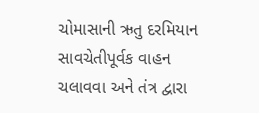ચોમાસાની ઋતુ દરમિયાન સાવચેતીપૂર્વક વાહન ચલાવવા અને તંત્ર દ્વારા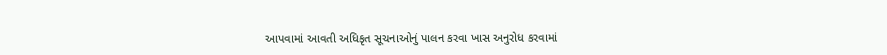આપવામાં આવતી અધિકૃત સૂચનાઓનું પાલન કરવા ખાસ અનુરોધ કરવામાં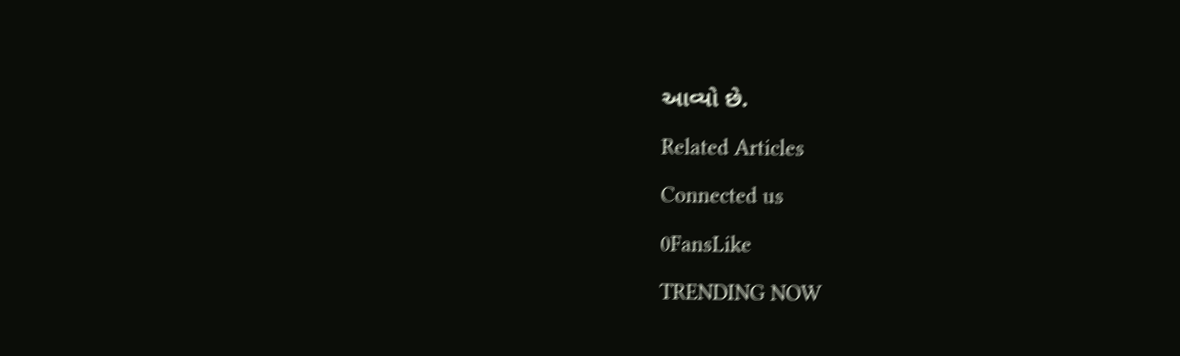આવ્યો છે.

Related Articles

Connected us

0FansLike

TRENDING NOW